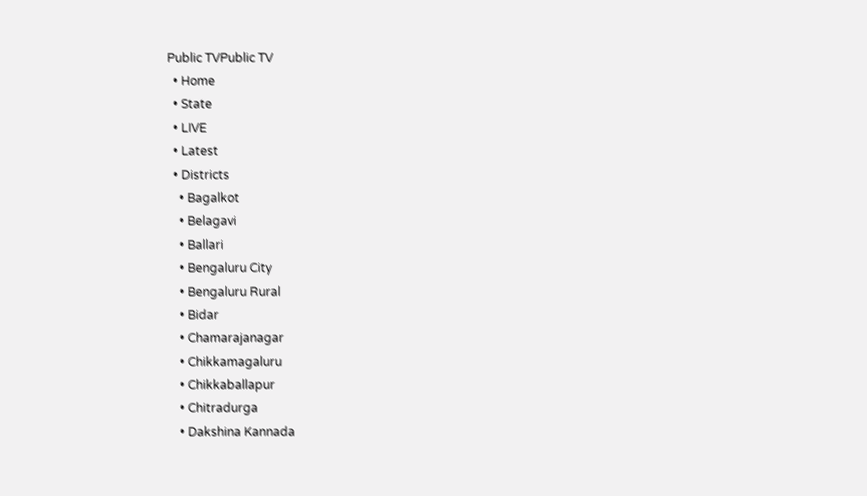Public TVPublic TV
  • Home
  • State
  • LIVE
  • Latest
  • Districts
    • Bagalkot
    • Belagavi
    • Ballari
    • Bengaluru City
    • Bengaluru Rural
    • Bidar
    • Chamarajanagar
    • Chikkamagaluru
    • Chikkaballapur
    • Chitradurga
    • Dakshina Kannada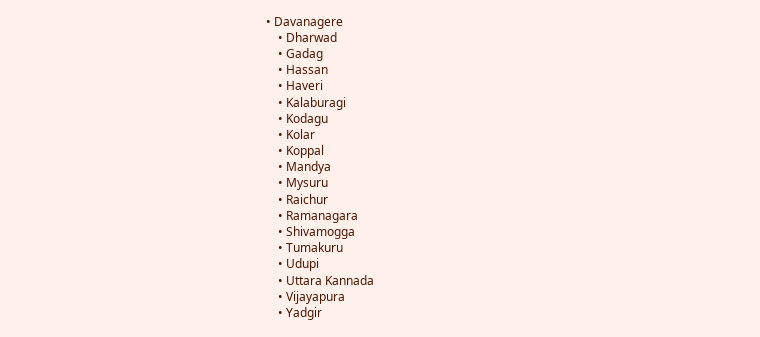• Davanagere
    • Dharwad
    • Gadag
    • Hassan
    • Haveri
    • Kalaburagi
    • Kodagu
    • Kolar
    • Koppal
    • Mandya
    • Mysuru
    • Raichur
    • Ramanagara
    • Shivamogga
    • Tumakuru
    • Udupi
    • Uttara Kannada
    • Vijayapura
    • Yadgir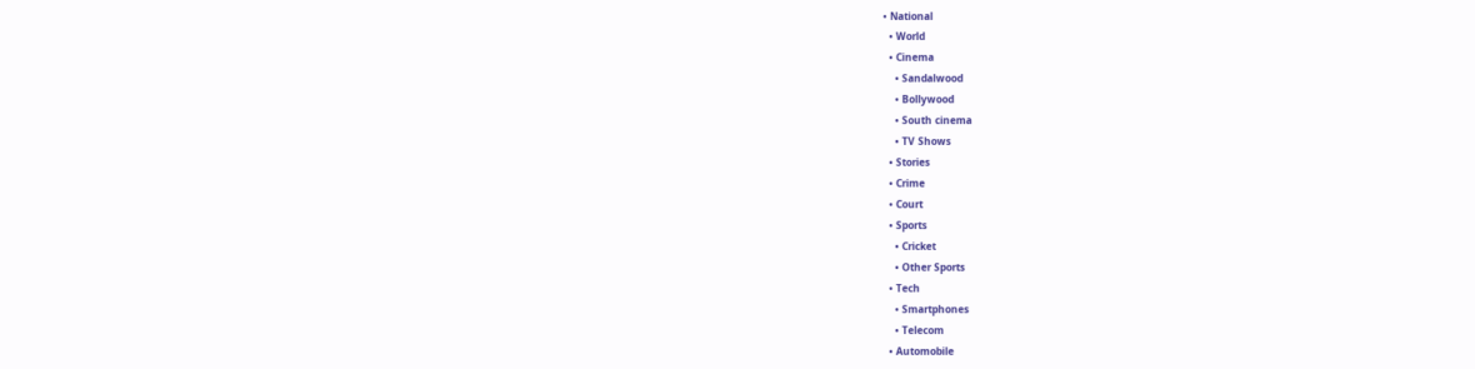• National
  • World
  • Cinema
    • Sandalwood
    • Bollywood
    • South cinema
    • TV Shows
  • Stories
  • Crime
  • Court
  • Sports
    • Cricket
    • Other Sports
  • Tech
    • Smartphones
    • Telecom
  • Automobile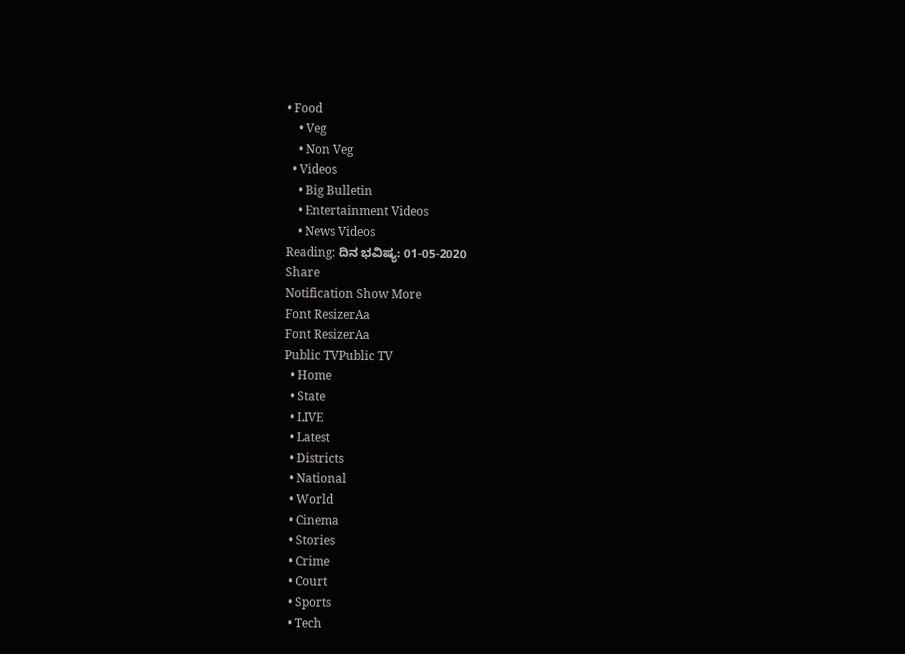• Food
    • Veg
    • Non Veg
  • Videos
    • Big Bulletin
    • Entertainment Videos
    • News Videos
Reading: ದಿನ ಭವಿಷ್ಯ: 01-05-2020
Share
Notification Show More
Font ResizerAa
Font ResizerAa
Public TVPublic TV
  • Home
  • State
  • LIVE
  • Latest
  • Districts
  • National
  • World
  • Cinema
  • Stories
  • Crime
  • Court
  • Sports
  • Tech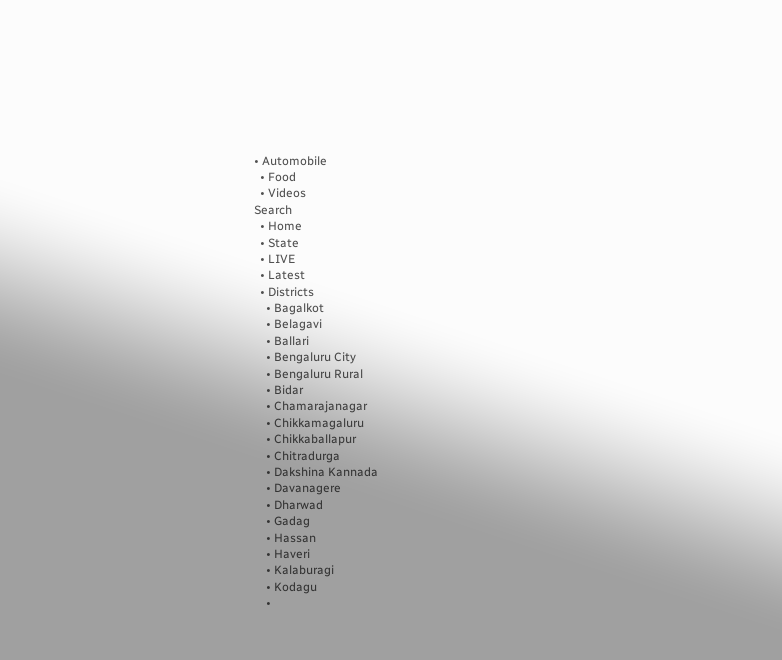• Automobile
  • Food
  • Videos
Search
  • Home
  • State
  • LIVE
  • Latest
  • Districts
    • Bagalkot
    • Belagavi
    • Ballari
    • Bengaluru City
    • Bengaluru Rural
    • Bidar
    • Chamarajanagar
    • Chikkamagaluru
    • Chikkaballapur
    • Chitradurga
    • Dakshina Kannada
    • Davanagere
    • Dharwad
    • Gadag
    • Hassan
    • Haveri
    • Kalaburagi
    • Kodagu
    •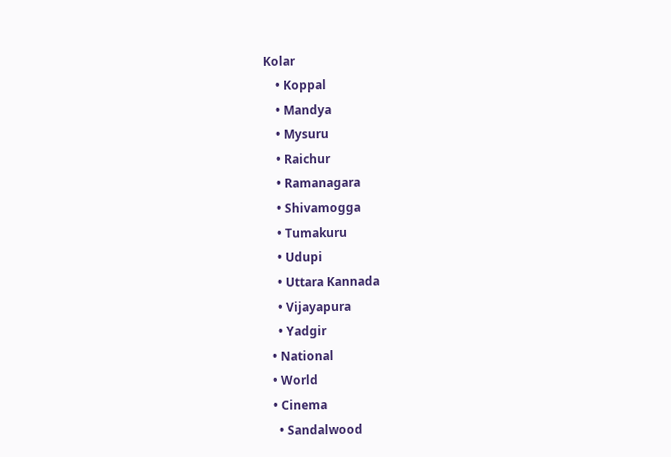Kolar
    • Koppal
    • Mandya
    • Mysuru
    • Raichur
    • Ramanagara
    • Shivamogga
    • Tumakuru
    • Udupi
    • Uttara Kannada
    • Vijayapura
    • Yadgir
  • National
  • World
  • Cinema
    • Sandalwood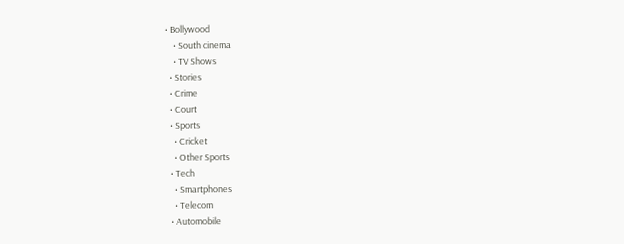• Bollywood
    • South cinema
    • TV Shows
  • Stories
  • Crime
  • Court
  • Sports
    • Cricket
    • Other Sports
  • Tech
    • Smartphones
    • Telecom
  • Automobile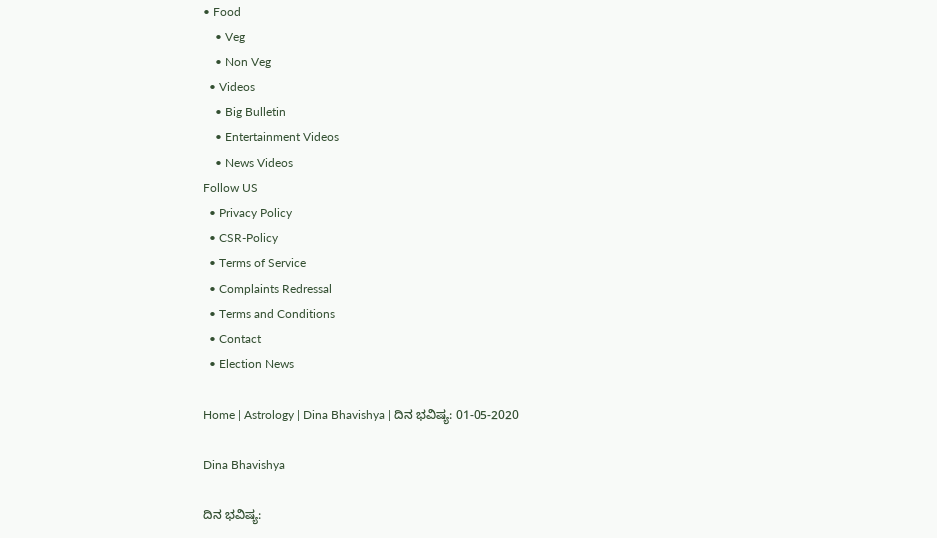• Food
    • Veg
    • Non Veg
  • Videos
    • Big Bulletin
    • Entertainment Videos
    • News Videos
Follow US
  • Privacy Policy
  • CSR-Policy
  • Terms of Service
  • Complaints Redressal
  • Terms and Conditions
  • Contact
  • Election News

Home | Astrology | Dina Bhavishya | ದಿನ ಭವಿಷ್ಯ: 01-05-2020

Dina Bhavishya

ದಿನ ಭವಿಷ್ಯ: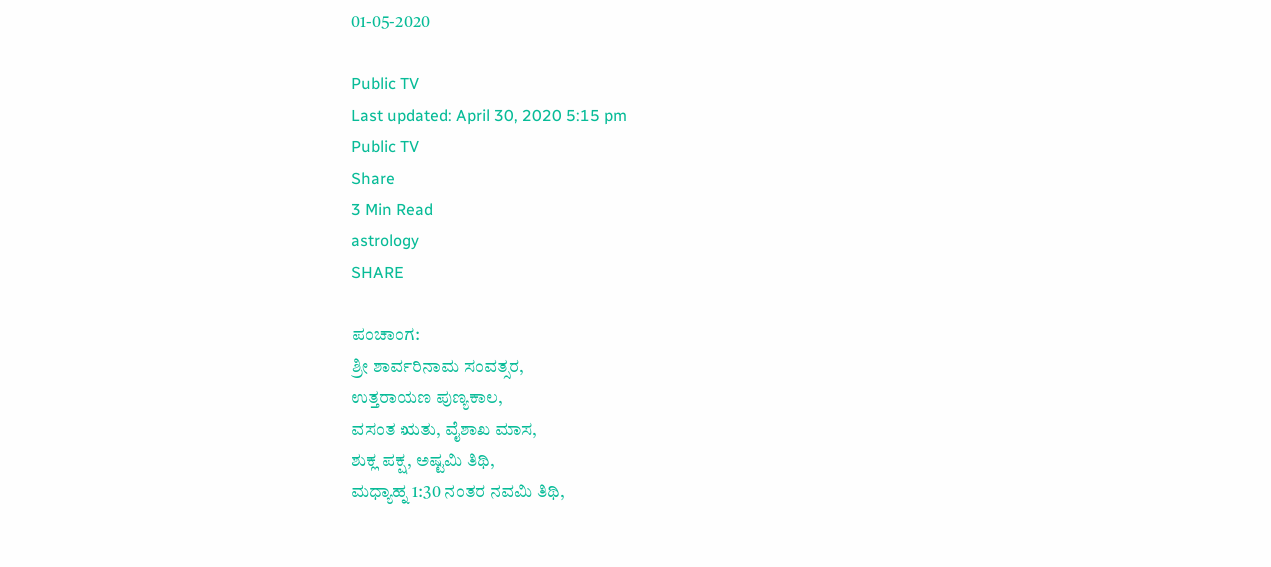01-05-2020

Public TV
Last updated: April 30, 2020 5:15 pm
Public TV
Share
3 Min Read
astrology
SHARE

ಪಂಚಾಂಗ:
ಶ್ರೀ ಶಾರ್ವರಿನಾಮ ಸಂವತ್ಸರ,
ಉತ್ತರಾಯಣ ಪುಣ್ಯಕಾಲ,
ವಸಂತ ಋತು, ವೈಶಾಖ ಮಾಸ,
ಶುಕ್ಲ ಪಕ್ಷ, ಅಷ್ಟಮಿ ತಿಥಿ,
ಮಧ್ಯಾಹ್ನ 1:30 ನಂತರ ನವಮಿ ತಿಥಿ,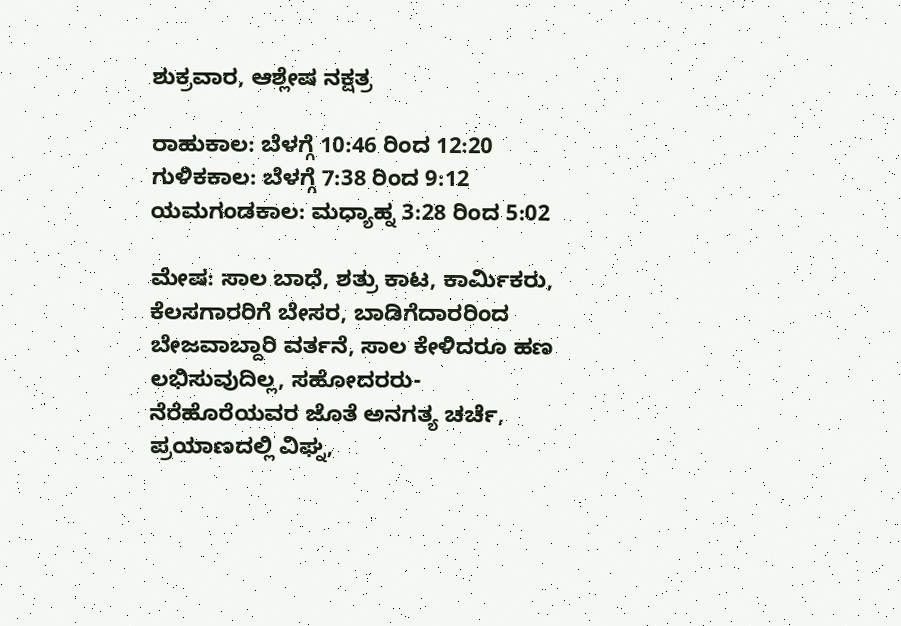ಶುಕ್ರವಾರ, ಆಶ್ಲೇಷ ನಕ್ಷತ್ರ

ರಾಹುಕಾಲ: ಬೆಳಗ್ಗೆ 10:46 ರಿಂದ 12:20
ಗುಳಿಕಕಾಲ: ಬೆಳಗ್ಗೆ 7:38 ರಿಂದ 9:12
ಯಮಗಂಡಕಾಲ: ಮಧ್ಯಾಹ್ನ 3:28 ರಿಂದ 5:02

ಮೇಷ: ಸಾಲ ಬಾಧೆ, ಶತ್ರು ಕಾಟ, ಕಾರ್ಮಿಕರು, ಕೆಲಸಗಾರರಿಗೆ ಬೇಸರ, ಬಾಡಿಗೆದಾರರಿಂದ ಬೇಜವಾಬ್ದಾರಿ ವರ್ತನೆ, ಸಾಲ ಕೇಳಿದರೂ ಹಣ ಲಭಿಸುವುದಿಲ್ಲ, ಸಹೋದರರು-ನೆರೆಹೊರೆಯವರ ಜೊತೆ ಅನಗತ್ಯ ಚರ್ಚೆ, ಪ್ರಯಾಣದಲ್ಲಿ ವಿಘ್ನ,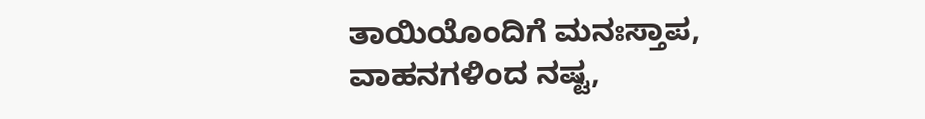ತಾಯಿಯೊಂದಿಗೆ ಮನಃಸ್ತಾಪ, ವಾಹನಗಳಿಂದ ನಷ್ಟ,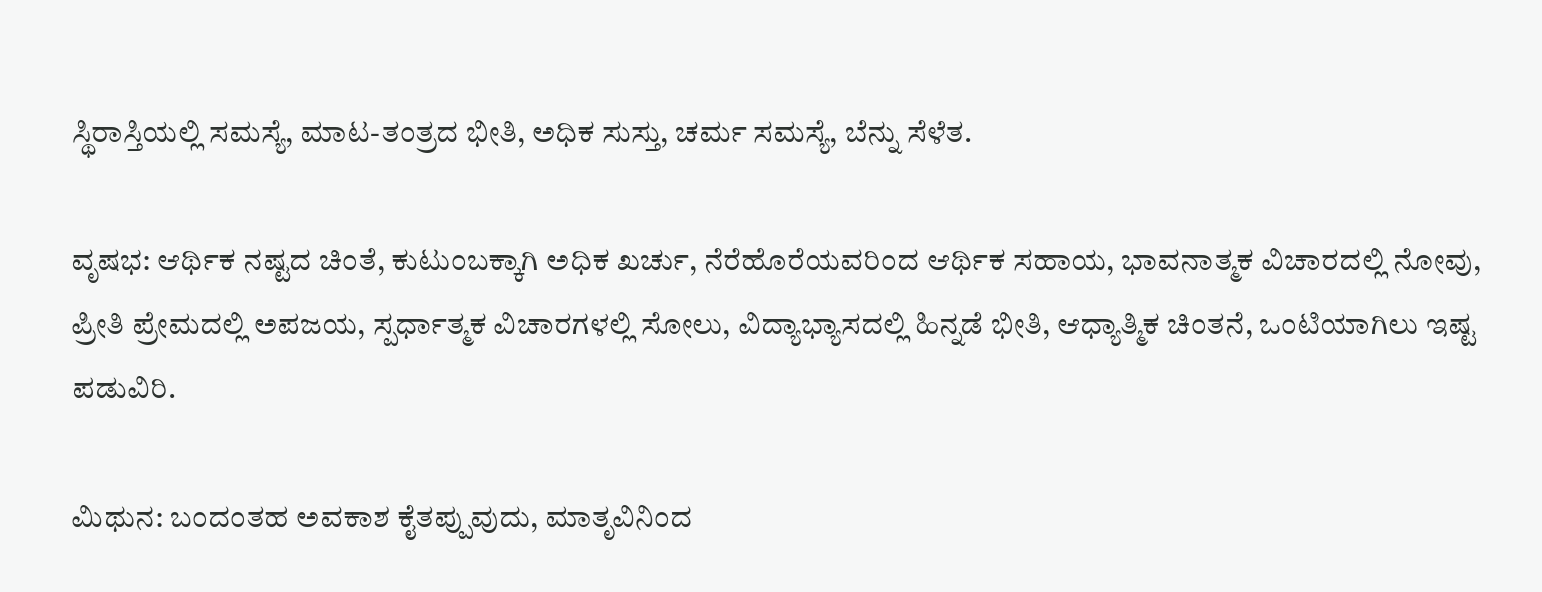ಸ್ಥಿರಾಸ್ತಿಯಲ್ಲಿ ಸಮಸ್ಯೆ, ಮಾಟ-ತಂತ್ರದ ಭೀತಿ, ಅಧಿಕ ಸುಸ್ತು, ಚರ್ಮ ಸಮಸ್ಯೆ, ಬೆನ್ನು ಸೆಳೆತ.

ವೃಷಭ: ಆರ್ಥಿಕ ನಷ್ಟದ ಚಿಂತೆ, ಕುಟುಂಬಕ್ಕಾಗಿ ಅಧಿಕ ಖರ್ಚು, ನೆರೆಹೊರೆಯವರಿಂದ ಆರ್ಥಿಕ ಸಹಾಯ, ಭಾವನಾತ್ಮಕ ವಿಚಾರದಲ್ಲಿ ನೋವು, ಪ್ರೀತಿ ಪ್ರೇಮದಲ್ಲಿ ಅಪಜಯ, ಸ್ಪರ್ಧಾತ್ಮಕ ವಿಚಾರಗಳಲ್ಲಿ ಸೋಲು, ವಿದ್ಯಾಭ್ಯಾಸದಲ್ಲಿ ಹಿನ್ನಡೆ ಭೀತಿ, ಆಧ್ಯಾತ್ಮಿಕ ಚಿಂತನೆ, ಒಂಟಿಯಾಗಿಲು ಇಷ್ಟ ಪಡುವಿರಿ.

ಮಿಥುನ: ಬಂದಂತಹ ಅವಕಾಶ ಕೈತಪ್ಪುವುದು, ಮಾತೃವಿನಿಂದ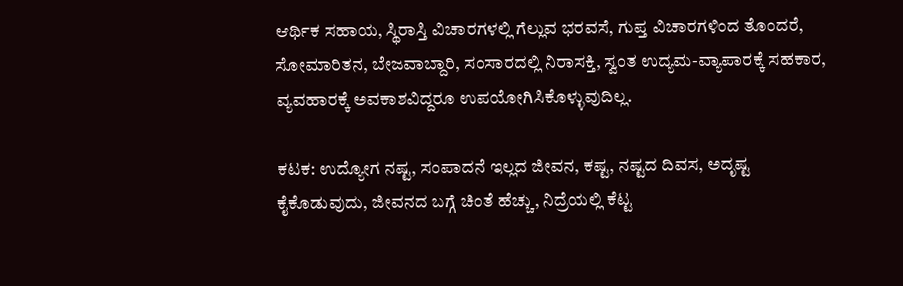ಆರ್ಥಿಕ ಸಹಾಯ, ಸ್ಥಿರಾಸ್ತಿ ವಿಚಾರಗಳಲ್ಲಿ ಗೆಲ್ಲುವ ಭರವಸೆ, ಗುಪ್ತ ವಿಚಾರಗಳಿಂದ ತೊಂದರೆ, ಸೋಮಾರಿತನ, ಬೇಜವಾಬ್ದಾರಿ, ಸಂಸಾರದಲ್ಲಿ ನಿರಾಸಕ್ತಿ, ಸ್ವಂತ ಉದ್ಯಮ-ವ್ಯಾಪಾರಕ್ಕೆ ಸಹಕಾರ, ವ್ಯವಹಾರಕ್ಕೆ ಅವಕಾಶವಿದ್ದರೂ ಉಪಯೋಗಿಸಿಕೊಳ್ಳುವುದಿಲ್ಲ.

ಕಟಕ: ಉದ್ಯೋಗ ನಷ್ಟ, ಸಂಪಾದನೆ ಇಲ್ಲದ ಜೀವನ, ಕಷ್ಟ, ನಷ್ಟದ ದಿವಸ, ಅದೃಷ್ಟ ಕೈಕೊಡುವುದು, ಜೀವನದ ಬಗ್ಗೆ ಚಿಂತೆ ಹೆಚ್ಚು, ನಿದ್ರೆಯಲ್ಲಿ ಕೆಟ್ಟ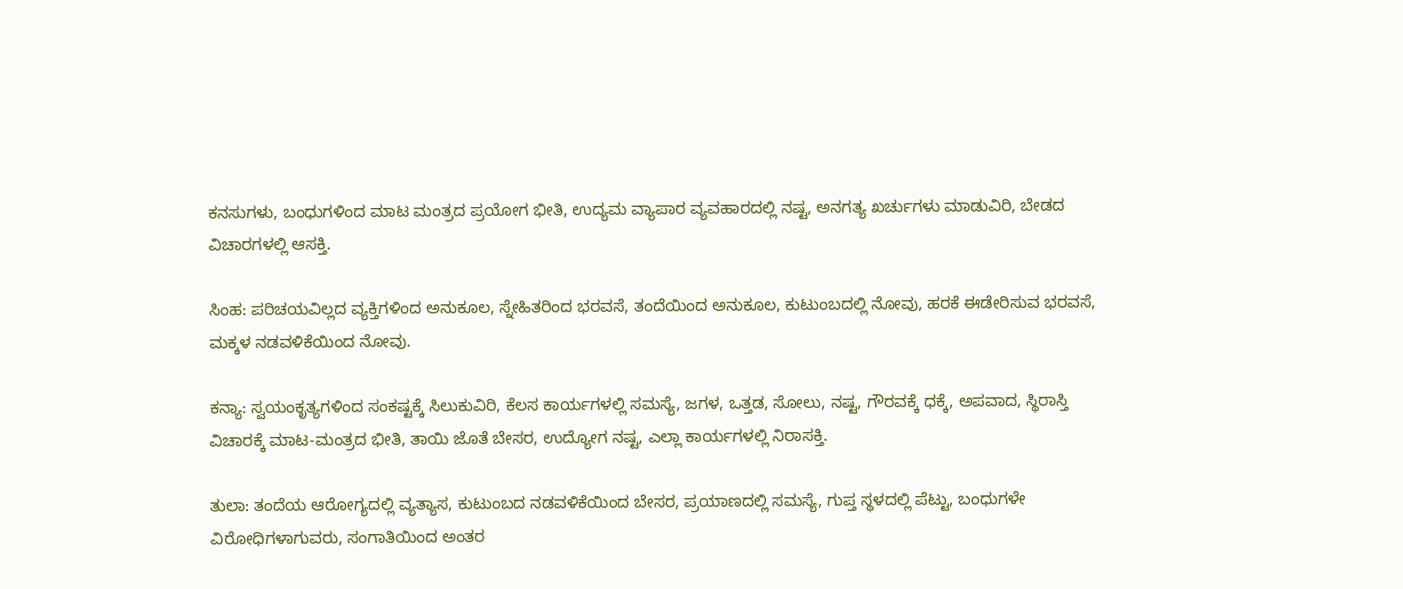ಕನಸುಗಳು, ಬಂಧುಗಳಿಂದ ಮಾಟ ಮಂತ್ರದ ಪ್ರಯೋಗ ಭೀತಿ, ಉದ್ಯಮ ವ್ಯಾಪಾರ ವ್ಯವಹಾರದಲ್ಲಿ ನಷ್ಟ, ಅನಗತ್ಯ ಖರ್ಚುಗಳು ಮಾಡುವಿರಿ, ಬೇಡದ ವಿಚಾರಗಳಲ್ಲಿ ಆಸಕ್ತಿ.

ಸಿಂಹ: ಪರಿಚಯವಿಲ್ಲದ ವ್ಯಕ್ತಿಗಳಿಂದ ಅನುಕೂಲ, ಸ್ನೇಹಿತರಿಂದ ಭರವಸೆ, ತಂದೆಯಿಂದ ಅನುಕೂಲ, ಕುಟುಂಬದಲ್ಲಿ ನೋವು, ಹರಕೆ ಈಡೇರಿಸುವ ಭರವಸೆ, ಮಕ್ಕಳ ನಡವಳಿಕೆಯಿಂದ ನೋವು.

ಕನ್ಯಾ: ಸ್ವಯಂಕೃತ್ಯಗಳಿಂದ ಸಂಕಷ್ಟಕ್ಕೆ ಸಿಲುಕುವಿರಿ, ಕೆಲಸ ಕಾರ್ಯಗಳಲ್ಲಿ ಸಮಸ್ಯೆ, ಜಗಳ, ಒತ್ತಡ, ಸೋಲು, ನಷ್ಟ, ಗೌರವಕ್ಕೆ ಧಕ್ಕೆ, ಅಪವಾದ, ಸ್ಥಿರಾಸ್ತಿ ವಿಚಾರಕ್ಕೆ ಮಾಟ-ಮಂತ್ರದ ಭೀತಿ, ತಾಯಿ ಜೊತೆ ಬೇಸರ, ಉದ್ಯೋಗ ನಷ್ಟ, ಎಲ್ಲಾ ಕಾರ್ಯಗಳಲ್ಲಿ ನಿರಾಸಕ್ತಿ.

ತುಲಾ: ತಂದೆಯ ಆರೋಗ್ಯದಲ್ಲಿ ವ್ಯತ್ಯಾಸ, ಕುಟುಂಬದ ನಡವಳಿಕೆಯಿಂದ ಬೇಸರ, ಪ್ರಯಾಣದಲ್ಲಿ ಸಮಸ್ಯೆ, ಗುಪ್ತ ಸ್ಥಳದಲ್ಲಿ ಪೆಟ್ಟು, ಬಂಧುಗಳೇ ವಿರೋಧಿಗಳಾಗುವರು, ಸಂಗಾತಿಯಿಂದ ಅಂತರ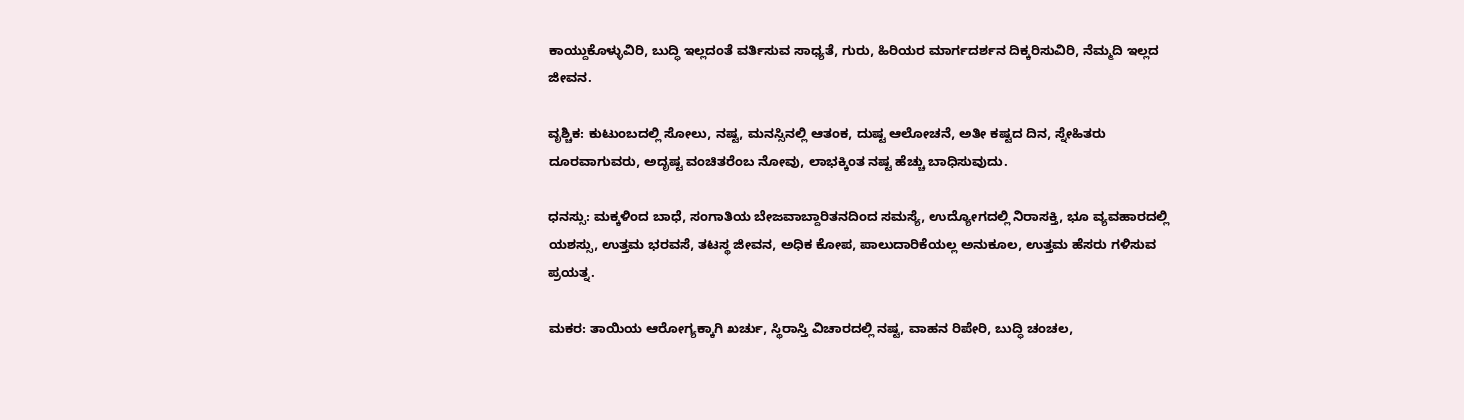ಕಾಯ್ದುಕೊಳ್ಳುವಿರಿ, ಬುದ್ಧಿ ಇಲ್ಲದಂತೆ ವರ್ತಿಸುವ ಸಾಧ್ಯತೆ, ಗುರು, ಹಿರಿಯರ ಮಾರ್ಗದರ್ಶನ ದಿಕ್ಕರಿಸುವಿರಿ, ನೆಮ್ಮದಿ ಇಲ್ಲದ ಜೀವನ.

ವೃಶ್ಚಿಕ: ಕುಟುಂಬದಲ್ಲಿ ಸೋಲು, ನಷ್ಟ, ಮನಸ್ಸಿನಲ್ಲಿ ಆತಂಕ, ದುಷ್ಟ ಆಲೋಚನೆ, ಅತೀ ಕಷ್ಟದ ದಿನ, ಸ್ನೇಹಿತರು ದೂರವಾಗುವರು, ಅದೃಷ್ಟ ವಂಚಿತರೆಂಬ ನೋವು, ಲಾಭಕ್ಕಿಂತ ನಷ್ಟ ಹೆಚ್ಚು ಬಾಧಿಸುವುದು.

ಧನಸ್ಸು: ಮಕ್ಕಳಿಂದ ಬಾಧೆ, ಸಂಗಾತಿಯ ಬೇಜವಾಬ್ದಾರಿತನದಿಂದ ಸಮಸ್ಯೆ, ಉದ್ಯೋಗದಲ್ಲಿ ನಿರಾಸಕ್ತಿ, ಭೂ ವ್ಯವಹಾರದಲ್ಲಿ ಯಶಸ್ಸು, ಉತ್ತಮ ಭರವಸೆ, ತಟಸ್ಥ ಜೀವನ, ಅಧಿಕ ಕೋಪ, ಪಾಲುದಾರಿಕೆಯಲ್ಲ ಅನುಕೂಲ, ಉತ್ತಮ ಹೆಸರು ಗಳಿಸುವ ಪ್ರಯತ್ನ.

ಮಕರ: ತಾಯಿಯ ಆರೋಗ್ಯಕ್ಕಾಗಿ ಖರ್ಚು, ಸ್ಥಿರಾಸ್ತಿ ವಿಚಾರದಲ್ಲಿ ನಷ್ಟ, ವಾಹನ ರಿಪೇರಿ, ಬುದ್ಧಿ ಚಂಚಲ,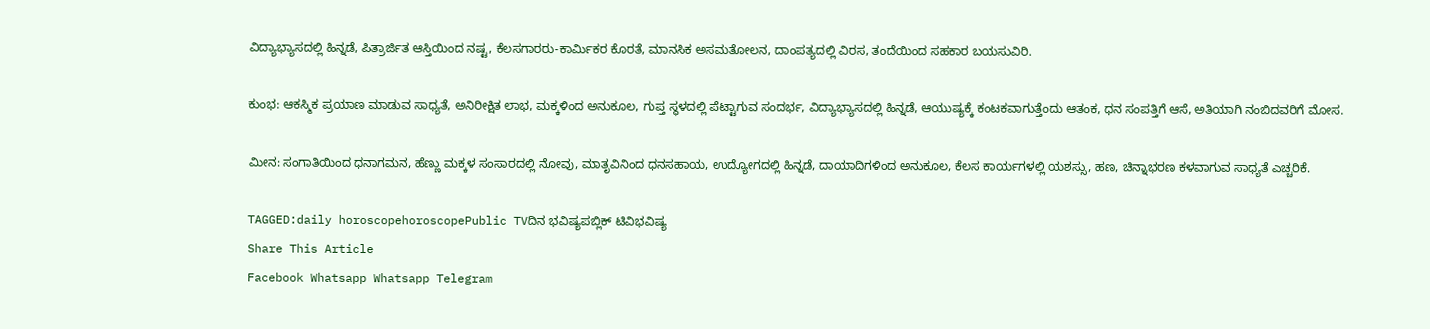ವಿದ್ಯಾಭ್ಯಾಸದಲ್ಲಿ ಹಿನ್ನಡೆ, ಪಿತ್ರಾರ್ಜಿತ ಆಸ್ತಿಯಿಂದ ನಷ್ಟ, ಕೆಲಸಗಾರರು-ಕಾರ್ಮಿಕರ ಕೊರತೆ, ಮಾನಸಿಕ ಅಸಮತೋಲನ, ದಾಂಪತ್ಯದಲ್ಲಿ ವಿರಸ, ತಂದೆಯಿಂದ ಸಹಕಾರ ಬಯಸುವಿರಿ.

ಕುಂಭ: ಆಕಸ್ಮಿಕ ಪ್ರಯಾಣ ಮಾಡುವ ಸಾಧ್ಯತೆ, ಅನಿರೀಕ್ಷಿತ ಲಾಭ, ಮಕ್ಕಳಿಂದ ಅನುಕೂಲ, ಗುಪ್ತ ಸ್ಥಳದಲ್ಲಿ ಪೆಟ್ಟಾಗುವ ಸಂದರ್ಭ, ವಿದ್ಯಾಭ್ಯಾಸದಲ್ಲಿ ಹಿನ್ನಡೆ, ಆಯುಷ್ಯಕ್ಕೆ ಕಂಟಕವಾಗುತ್ತೆಂದು ಆತಂಕ, ಧನ ಸಂಪತ್ತಿಗೆ ಆಸೆ, ಅತಿಯಾಗಿ ನಂಬಿದವರಿಗೆ ಮೋಸ.

ಮೀನ: ಸಂಗಾತಿಯಿಂದ ಧನಾಗಮನ, ಹೆಣ್ಣು ಮಕ್ಕಳ ಸಂಸಾರದಲ್ಲಿ ನೋವು, ಮಾತೃವಿನಿಂದ ಧನಸಹಾಯ, ಉದ್ಯೋಗದಲ್ಲಿ ಹಿನ್ನಡೆ, ದಾಯಾದಿಗಳಿಂದ ಅನುಕೂಲ, ಕೆಲಸ ಕಾರ್ಯಗಳಲ್ಲಿ ಯಶಸ್ಸು, ಹಣ, ಚಿನ್ನಾಭರಣ ಕಳವಾಗುವ ಸಾಧ್ಯತೆ ಎಚ್ಚರಿಕೆ.

TAGGED:daily horoscopehoroscopePublic TVದಿನ ಭವಿಷ್ಯಪಬ್ಲಿಕ್ ಟಿವಿಭವಿಷ್ಯ
Share This Article
Facebook Whatsapp Whatsapp Telegram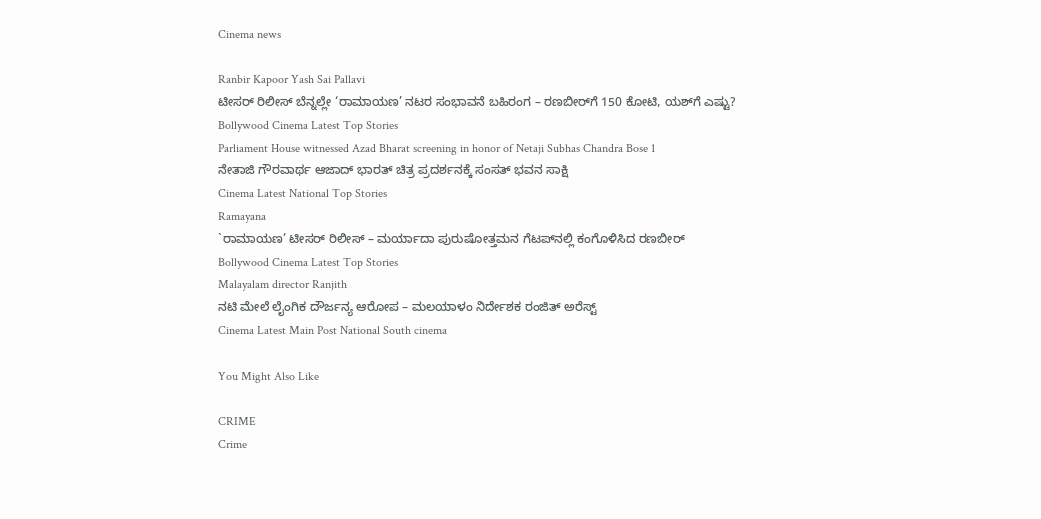Cinema news

Ranbir Kapoor Yash Sai Pallavi
ಟೀಸರ್‌ ರಿಲೀಸ್‌ ಬೆನ್ನಲ್ಲೇ ‘ರಾಮಾಯಣ’ ನಟರ ಸಂಭಾವನೆ ಬಹಿರಂಗ – ರಣಬೀರ್‌ಗೆ 150 ಕೋಟಿ, ಯಶ್‌ಗೆ ಎಷ್ಟು?
Bollywood Cinema Latest Top Stories
Parliament House witnessed Azad Bharat screening in honor of Netaji Subhas Chandra Bose 1
ನೇತಾಜಿ ಗೌರವಾರ್ಥ ಆಜಾದ್ ಭಾರತ್ ಚಿತ್ರ ಪ್ರದರ್ಶನಕ್ಕೆ ಸಂಸತ್ ಭವನ ಸಾಕ್ಷಿ
Cinema Latest National Top Stories
Ramayana
`ರಾಮಾಯಣ’ ಟೀಸರ್ ರಿಲೀಸ್ – ಮರ್ಯಾದಾ ಪುರುಷೋತ್ತಮನ ಗೆಟಪ್‌ನಲ್ಲಿ ಕಂಗೊಳಿಸಿದ ರಣಬೀರ್
Bollywood Cinema Latest Top Stories
Malayalam director Ranjith
ನಟಿ ಮೇಲೆ ಲೈಂಗಿಕ ದೌರ್ಜನ್ಯ ಆರೋಪ – ಮಲಯಾಳಂ ನಿರ್ದೇಶಕ ರಂಜಿತ್ ಅರೆಸ್ಟ್
Cinema Latest Main Post National South cinema

You Might Also Like

CRIME
Crime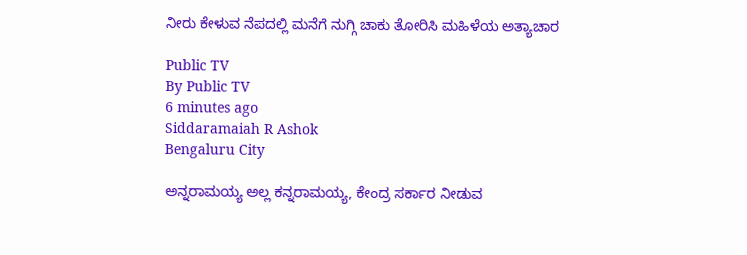ನೀರು ಕೇಳುವ ನೆಪದಲ್ಲಿ ಮನೆಗೆ ನುಗ್ಗಿ ಚಾಕು ತೋರಿಸಿ ಮಹಿಳೆಯ ಅತ್ಯಾಚಾರ

Public TV
By Public TV
6 minutes ago
Siddaramaiah R Ashok
Bengaluru City

ಅನ್ನರಾಮಯ್ಯ ಅಲ್ಲ ಕನ್ನರಾಮಯ್ಯ, ಕೇಂದ್ರ ಸರ್ಕಾರ ನೀಡುವ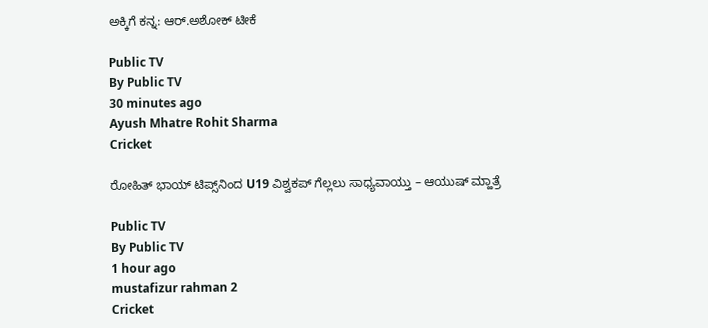ಅಕ್ಕಿಗೆ ಕನ್ನ: ಆರ್.ಅಶೋಕ್‌ ಟೀಕೆ

Public TV
By Public TV
30 minutes ago
Ayush Mhatre Rohit Sharma
Cricket

ರೋಹಿತ್ ಭಾಯ್‌ ಟಿಪ್ಸ್‌ನಿಂದ U19 ವಿಶ್ವಕಪ್‌ ಗೆಲ್ಲಲು ಸಾಧ್ಯವಾಯ್ತು – ಆಯುಷ್ ಮ್ಹಾತ್ರೆ

Public TV
By Public TV
1 hour ago
mustafizur rahman 2
Cricket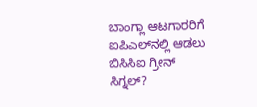ಬಾಂಗ್ಲಾ ಆಟಗಾರರಿಗೆ ಐಪಿಎಲ್‌ನಲ್ಲಿ ಆಡಲು ಬಿಸಿಸಿಐ ಗ್ರೀನ್‌ ಸಿಗ್ನಲ್‌?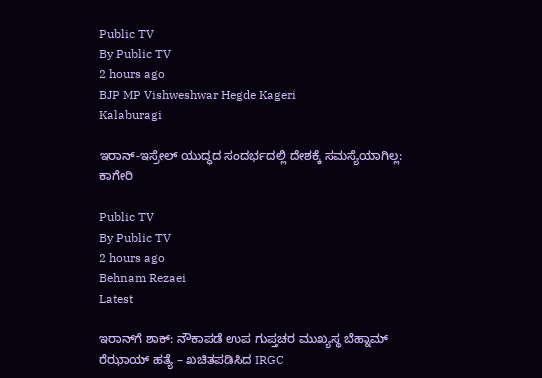Public TV
By Public TV
2 hours ago
BJP MP Vishweshwar Hegde Kageri
Kalaburagi

ಇರಾನ್-ಇಸ್ರೇಲ್ ಯುದ್ಧದ ಸಂದರ್ಭದಲ್ಲಿ ದೇಶಕ್ಕೆ ಸಮಸ್ಯೆಯಾಗಿಲ್ಲ: ಕಾಗೇರಿ

Public TV
By Public TV
2 hours ago
Behnam Rezaei
Latest

ಇರಾನ್‌ಗೆ ಶಾಕ್: ನೌಕಾಪಡೆ ಉಪ ಗುಪ್ತಚರ ಮುಖ್ಯಸ್ಥ ಬೆಹ್ನಾಮ್ ರೆಝಾಯ್ ಹತ್ಯೆ – ಖಚಿತಪಡಿಸಿದ IRGC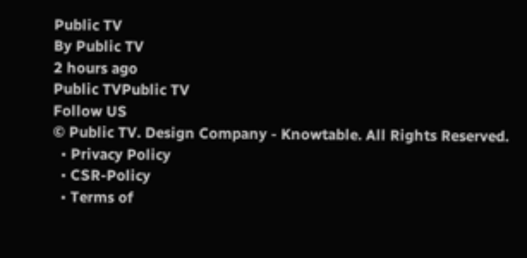Public TV
By Public TV
2 hours ago
Public TVPublic TV
Follow US
© Public TV. Design Company - Knowtable. All Rights Reserved.
  • Privacy Policy
  • CSR-Policy
  • Terms of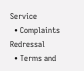Service
  • Complaints Redressal
  • Terms and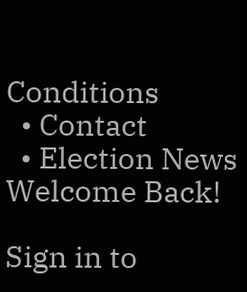Conditions
  • Contact
  • Election News
Welcome Back!

Sign in to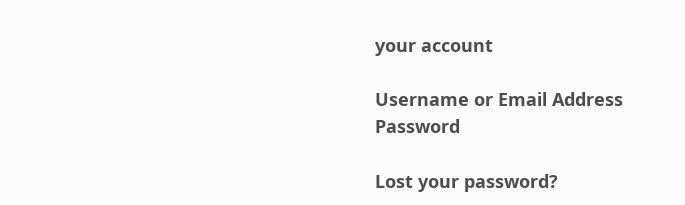your account

Username or Email Address
Password

Lost your password?